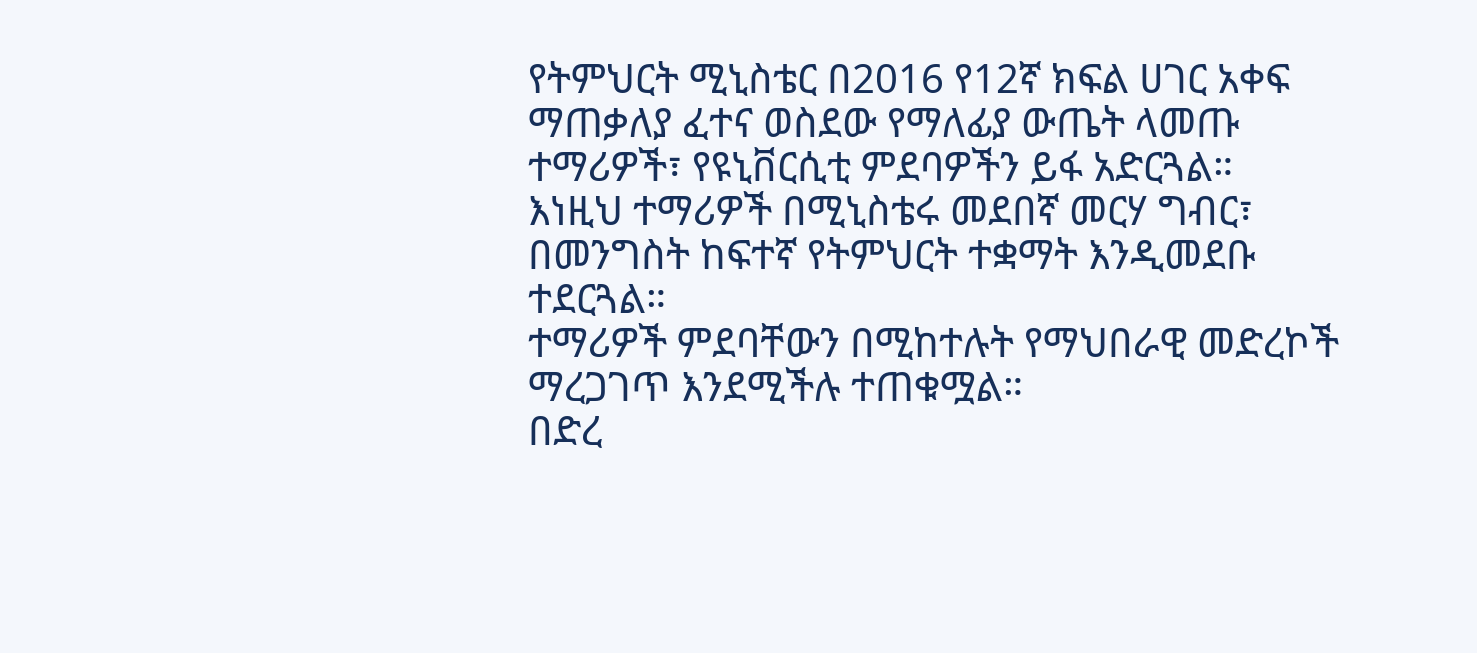የትምህርት ሚኒስቴር በ2016 የ12ኛ ክፍል ሀገር አቀፍ ማጠቃለያ ፈተና ወስደው የማለፊያ ውጤት ላመጡ ተማሪዎች፣ የዩኒቨርሲቲ ምደባዎችን ይፋ አድርጓል።
እነዚህ ተማሪዎች በሚኒስቴሩ መደበኛ መርሃ ግብር፣ በመንግስት ከፍተኛ የትምህርት ተቋማት እንዲመደቡ ተደርጓል።
ተማሪዎች ምደባቸውን በሚከተሉት የማህበራዊ መድረኮች ማረጋገጥ እንደሚችሉ ተጠቁሟል።
በድረ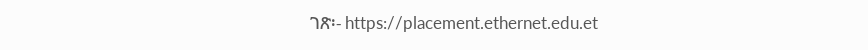ገጽ፡- https://placement.ethernet.edu.et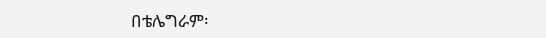በቴሌግራም፡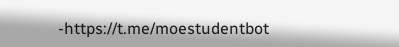-https://t.me/moestudentbot